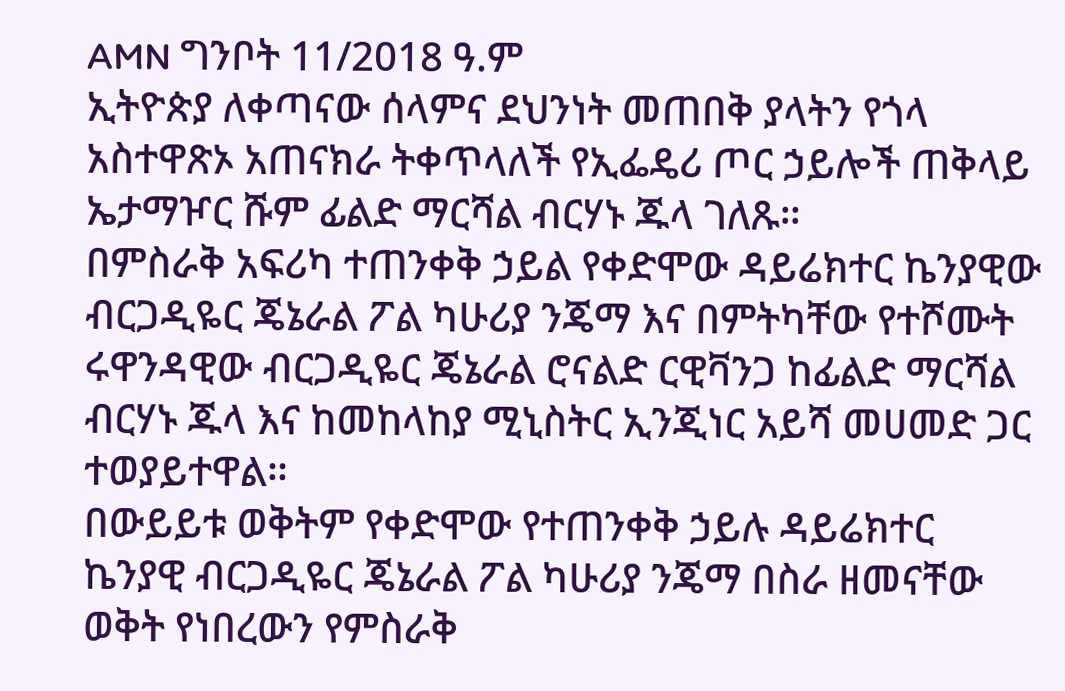AMN ግንቦት 11/2018 ዓ.ም
ኢትዮጵያ ለቀጣናው ሰላምና ደህንነት መጠበቅ ያላትን የጎላ አስተዋጽኦ አጠናክራ ትቀጥላለች የኢፌዴሪ ጦር ኃይሎች ጠቅላይ ኤታማዦር ሹም ፊልድ ማርሻል ብርሃኑ ጁላ ገለጹ።
በምስራቅ አፍሪካ ተጠንቀቅ ኃይል የቀድሞው ዳይሬክተር ኬንያዊው ብርጋዲዬር ጄኔራል ፖል ካሁሪያ ንጄማ እና በምትካቸው የተሾሙት ሩዋንዳዊው ብርጋዲዬር ጄኔራል ሮናልድ ርዊቫንጋ ከፊልድ ማርሻል ብርሃኑ ጁላ እና ከመከላከያ ሚኒስትር ኢንጂነር አይሻ መሀመድ ጋር ተወያይተዋል።
በውይይቱ ወቅትም የቀድሞው የተጠንቀቅ ኃይሉ ዳይሬክተር ኬንያዊ ብርጋዲዬር ጄኔራል ፖል ካሁሪያ ንጄማ በስራ ዘመናቸው ወቅት የነበረውን የምስራቅ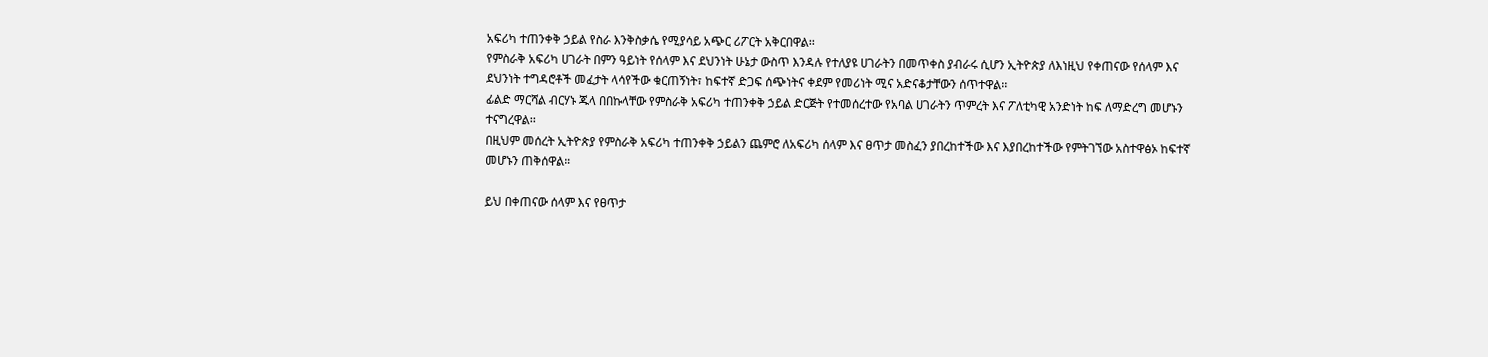አፍሪካ ተጠንቀቅ ኃይል የስራ እንቅስቃሴ የሚያሳይ አጭር ሪፖርት አቅርበዋል፡፡
የምስራቅ አፍሪካ ሀገራት በምን ዓይነት የሰላም እና ደህንነት ሁኔታ ውስጥ እንዳሉ የተለያዩ ሀገራትን በመጥቀስ ያብራሩ ሲሆን ኢትዮጵያ ለእነዚህ የቀጠናው የሰላም እና ደህንነት ተግዳሮቶች መፈታት ላሳየችው ቁርጠኝነት፣ ከፍተኛ ድጋፍ ሰጭነትና ቀደም የመሪነት ሚና አድናቆታቸውን ሰጥተዋል፡፡
ፊልድ ማርሻል ብርሃኑ ጁላ በበኩላቸው የምስራቅ አፍሪካ ተጠንቀቅ ኃይል ድርጅት የተመሰረተው የአባል ሀገራትን ጥምረት እና ፖለቲካዊ አንድነት ከፍ ለማድረግ መሆኑን ተናግረዋል፡፡
በዚህም መሰረት ኢትዮጵያ የምስራቅ አፍሪካ ተጠንቀቅ ኃይልን ጨምሮ ለአፍሪካ ሰላም እና ፀጥታ መስፈን ያበረከተችው እና እያበረከተችው የምትገኘው አስተዋፅኦ ከፍተኛ መሆኑን ጠቅሰዋል።

ይህ በቀጠናው ሰላም እና የፀጥታ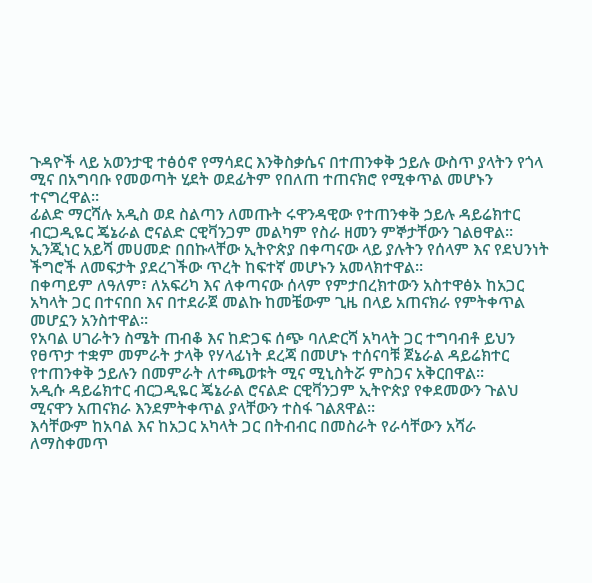ጉዳዮች ላይ አወንታዊ ተፅዕኖ የማሳደር እንቅስቃሴና በተጠንቀቅ ኃይሉ ውስጥ ያላትን የጎላ ሚና በአግባቡ የመወጣት ሂደት ወደፊትም የበለጠ ተጠናክሮ የሚቀጥል መሆኑን ተናግረዋል፡፡
ፊልድ ማርሻሉ አዲስ ወደ ስልጣን ለመጡት ሩዋንዳዊው የተጠንቀቅ ኃይሉ ዳይሬክተር ብርጋዲዬር ጄኔራል ሮናልድ ርዊቫንጋም መልካም የስራ ዘመን ምኞታቸውን ገልፀዋል፡፡
ኢንጂነር አይሻ መሀመድ በበኩላቸው ኢትዮጵያ በቀጣናው ላይ ያሉትን የሰላም እና የደህንነት ችግሮች ለመፍታት ያደረገችው ጥረት ከፍተኛ መሆኑን አመላክተዋል፡፡
በቀጣይም ለዓለም፣ ለአፍሪካ እና ለቀጣናው ሰላም የምታበረክተውን አስተዋፅኦ ከአጋር አካላት ጋር በተናበበ እና በተደራጀ መልኩ ከመቼውም ጊዜ በላይ አጠናክራ የምትቀጥል መሆኗን አንስተዋል፡፡
የአባል ሀገራትን ስሜት ጠብቆ እና ከድጋፍ ሰጭ ባለድርሻ አካላት ጋር ተግባብቶ ይህን የፀጥታ ተቋም መምራት ታላቅ የሃላፊነት ደረጃ በመሆኑ ተሰናባቹ ጀኔራል ዳይሬክተር የተጠንቀቅ ኃይሉን በመምራት ለተጫወቱት ሚና ሚኒስትሯ ምስጋና አቅርበዋል፡፡
አዲሱ ዳይሬክተር ብርጋዲዬር ጄኔራል ሮናልድ ርዊቫንጋም ኢትዮጵያ የቀደመውን ጉልህ ሚናዋን አጠናክራ እንደምትቀጥል ያላቸውን ተስፋ ገልጸዋል።
እሳቸውም ከአባል እና ከአጋር አካላት ጋር በትብብር በመስራት የራሳቸውን አሻራ ለማስቀመጥ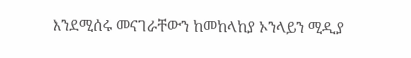እንደሚሰሩ መናገራቸውን ከመከላከያ ኦንላይን ሚዲያ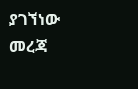ያገኘነው መረጃ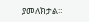ያመለክታል።